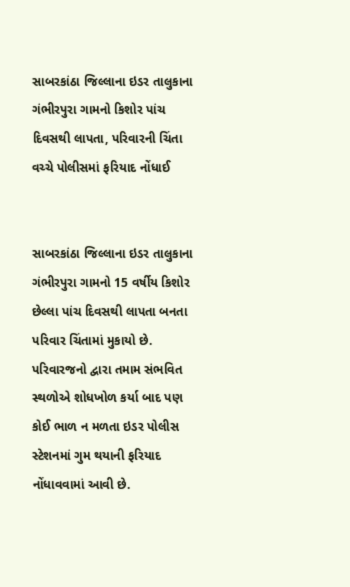સાબરકાંઠા જિલ્લાના ઇડર તાલુકાના ગંભીરપુરા ગામનો કિશોર પાંચ દિવસથી લાપતા, પરિવારની ચિંતા વચ્ચે પોલીસમાં ફરિયાદ નોંધાઈ


સાબરકાંઠા જિલ્લાના ઇડર તાલુકાના ગંભીરપુરા ગામનો 15 વર્ષીય કિશોર છેલ્લા પાંચ દિવસથી લાપતા બનતા પરિવાર ચિંતામાં મુકાયો છે. પરિવારજનો દ્વારા તમામ સંભવિત સ્થળોએ શોધખોળ કર્યા બાદ પણ કોઈ ભાળ ન મળતા ઇડર પોલીસ સ્ટેશનમાં ગુમ થયાની ફરિયાદ નોંધાવવામાં આવી છે.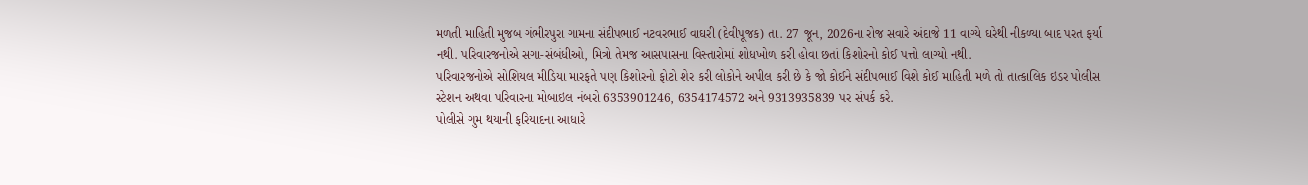મળતી માહિતી મુજબ ગંભીરપુરા ગામના સંદીપભાઈ નટવરભાઈ વાઘરી (દેવીપૂજક) તા. 27 જૂન, 2026ના રોજ સવારે અંદાજે 11 વાગ્યે ઘરેથી નીકળ્યા બાદ પરત ફર્યા નથી. પરિવારજનોએ સગા-સંબંધીઓ, મિત્રો તેમજ આસપાસના વિસ્તારોમાં શોધખોળ કરી હોવા છતાં કિશોરનો કોઈ પત્તો લાગ્યો નથી.
પરિવારજનોએ સોશિયલ મીડિયા મારફતે પણ કિશોરનો ફોટો શેર કરી લોકોને અપીલ કરી છે કે જો કોઈને સંદીપભાઈ વિશે કોઈ માહિતી મળે તો તાત્કાલિક ઇડર પોલીસ સ્ટેશન અથવા પરિવારના મોબાઇલ નંબરો 6353901246, 6354174572 અને 9313935839 પર સંપર્ક કરે.
પોલીસે ગુમ થયાની ફરિયાદના આધારે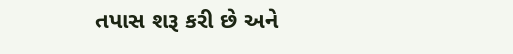તપાસ શરૂ કરી છે અને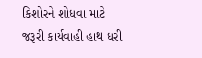કિશોરને શોધવા માટે જરૂરી કાર્યવાહી હાથ ધરી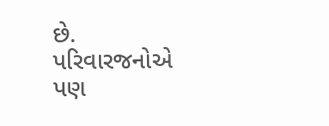છે. પરિવારજનોએ પણ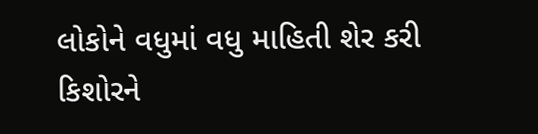લોકોને વધુમાં વધુ માહિતી શેર કરી કિશોરને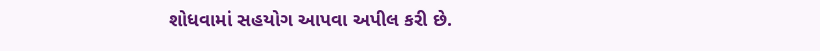શોધવામાં સહયોગ આપવા અપીલ કરી છે.